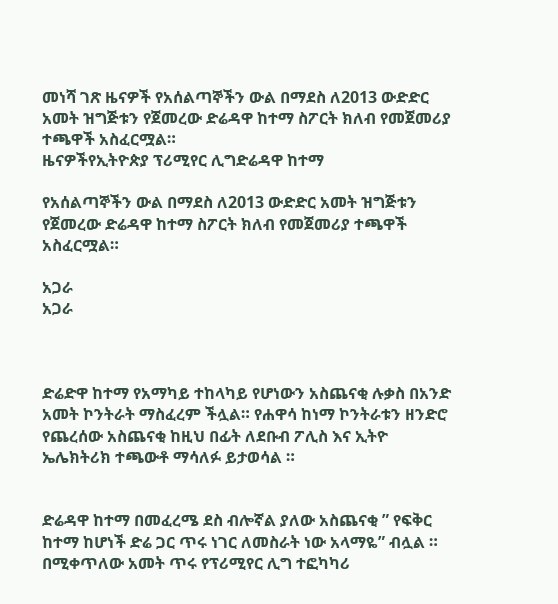መነሻ ገጽ ዜናዎች የአሰልጣኞችን ውል በማደስ ለ2013 ውድድር አመት ዝግጅቱን የጀመረው ድሬዳዋ ከተማ ስፖርት ክለብ የመጀመሪያ ተጫዋች አስፈርሟል።
ዜናዎችየኢትዮጵያ ፕሪሚየር ሊግድሬዳዋ ከተማ

የአሰልጣኞችን ውል በማደስ ለ2013 ውድድር አመት ዝግጅቱን የጀመረው ድሬዳዋ ከተማ ስፖርት ክለብ የመጀመሪያ ተጫዋች አስፈርሟል።

አጋራ
አጋራ



ድሬድዋ ከተማ የአማካይ ተከላካይ የሆነውን አስጨናቂ ሉቃስ በአንድ አመት ኮንትራት ማስፈረም ችሏል። የሐዋሳ ከነማ ኮንትራቱን ዘንድሮ የጨረሰው አስጨናቂ ከዚህ በፊት ለደቡብ ፖሊስ እና ኢትዮ ኤሌክትሪክ ተጫውቶ ማሳለፉ ይታወሳል ።


ድሬዳዋ ከተማ በመፈረሜ ደስ ብሎኛል ያለው አስጨናቂ ” የፍቅር ከተማ ከሆነች ድሬ ጋር ጥሩ ነገር ለመስራት ነው አላማዬ” ብሏል ። በሚቀጥለው አመት ጥሩ የፕሪሚየር ሊግ ተፎካካሪ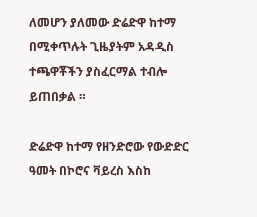ለመሆን ያለመው ድሬድዋ ከተማ በሚቀጥሉት ጊዜያትም አዳዲስ ተጫዋቾችን ያስፈርማል ተብሎ ይጠበቃል ።

ድሬድዋ ከተማ የዘንድሮው የውድድር ዓመት በኮሮና ቫይረስ እስከ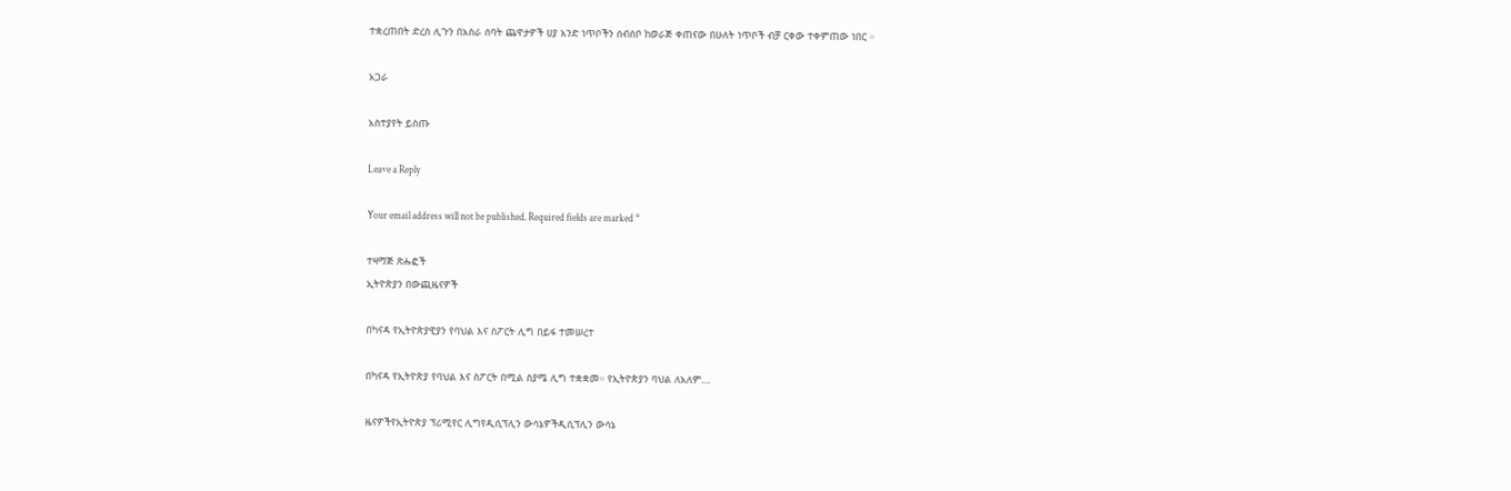ተቋረጠበት ድረስ ሊጉን በአስራ ሰባት ጨዋታዎች ሀያ አንድ ነጥቦችን ሰብሰቦ ከወራጅ ቀጠናው በሁለት ነጥቦች ብቻ ርቀው ተቀምጠው ነበር ።

አጋራ

አስተያየት ይስጡ

Leave a Reply

Your email address will not be published. Required fields are marked *

ተዛማጅ ጽሑፎች
ኢትዮጵያን በውጪዜናዎች

በካናዳ የኢትዮጵያዊያን የባህል እና ስፖርት ሊግ በይፋ ተመሠረተ

በካናዳ የኢትዮጵያ የባህል እና ስፖርት በሚል ስያሜ ሊግ ተቋቋመ። የኢትዮጵያን ባህል ለአለም...

ዜናዎችየኢትዮጵያ ፕሪሚየር ሊግየዲሲፕሊን ውሳኔዎችዲሲፕሊን ውሳኔ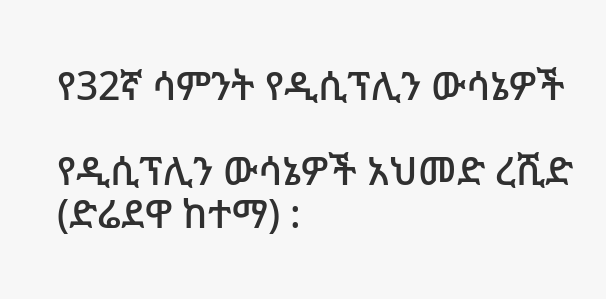የ32ኛ ሳምንት የዲሲፕሊን ውሳኔዎች

የዲሲፕሊን ውሳኔዎች አህመድ ረሺድ (ድሬደዋ ከተማ) :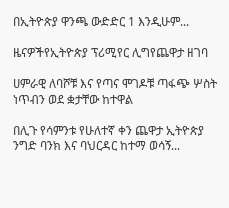በኢትዮጵያ ዋንጫ ውድድር 1 እንዲሁም...

ዜናዎችየኢትዮጵያ ፕሪሚየር ሊግየጨዋታ ዘገባ

ሀምራዊ ለባሾቹ እና የጣና ሞገዶቹ ጣፋጭ ሦስት ነጥብን ወደ ቋታቸው ከተዋል

በሊጉ የሳምንቱ የሁለተኛ ቀን ጨዋታ ኢትዮጵያ ንግድ ባንክ እና ባህርዳር ከተማ ወሳኝ...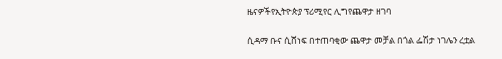ዜናዎችየኢትዮጵያ ፕሪሚየር ሊግየጨዋታ ዘገባ

ሲዳማ ቡና ሲሸነፍ በተጠባቂው ጨዋታ መቻል በጎል ፌሽታ ነገሌን ረቷል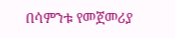በሳምንቱ የመጀመሪያ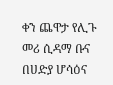ቀን ጨዋታ የሊጉ መሪ ሲዳማ ቡና በሀድያ ሆሳዕና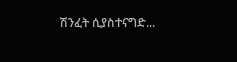ሽንፈት ሲያስተናግድ...